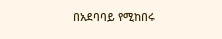በአደባባይ የሚከበሩ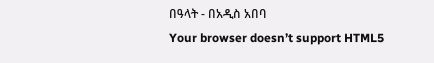በዓላት - በአዲስ አበባ
Your browser doesn’t support HTML5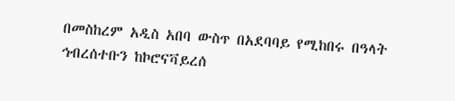በመስከረም አዲስ አበባ ውስጥ በአደባባይ የሚከበሩ በዓላት ኅብረሰተቡን ከኮሮናቫይረሰ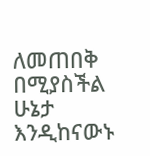ለመጠበቅ በሚያስችል ሁኔታ እንዲከናውኑ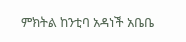ምክትል ከንቲባ አዳነች አቤቤ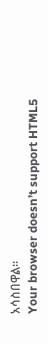አሳስበዋል።
Your browser doesn’t support HTML5